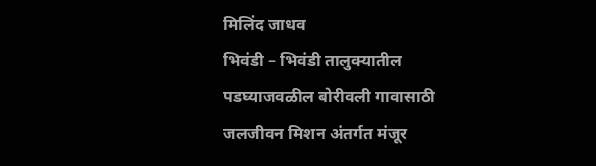मिलिंद जाधव
भिवंडी – भिवंडी तालुक्यातील पडघ्याजवळील बोरीवली गावासाठी जलजीवन मिशन अंतर्गत मंजूर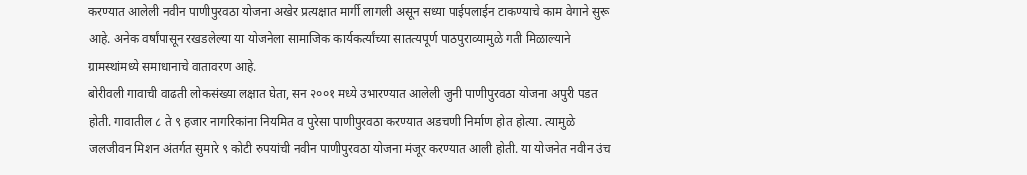करण्यात आलेली नवीन पाणीपुरवठा योजना अखेर प्रत्यक्षात मार्गी लागली असून सध्या पाईपलाईन टाकण्याचे काम वेगाने सुरू आहे. अनेक वर्षांपासून रखडलेल्या या योजनेला सामाजिक कार्यकर्त्यांच्या सातत्यपूर्ण पाठपुराव्यामुळे गती मिळाल्याने ग्रामस्थांमध्ये समाधानाचे वातावरण आहे.
बोरीवली गावाची वाढती लोकसंख्या लक्षात घेता, सन २००१ मध्ये उभारण्यात आलेली जुनी पाणीपुरवठा योजना अपुरी पडत होती. गावातील ८ ते ९ हजार नागरिकांना नियमित व पुरेसा पाणीपुरवठा करण्यात अडचणी निर्माण होत होत्या. त्यामुळे जलजीवन मिशन अंतर्गत सुमारे ९ कोटी रुपयांची नवीन पाणीपुरवठा योजना मंजूर करण्यात आली होती. या योजनेत नवीन उंच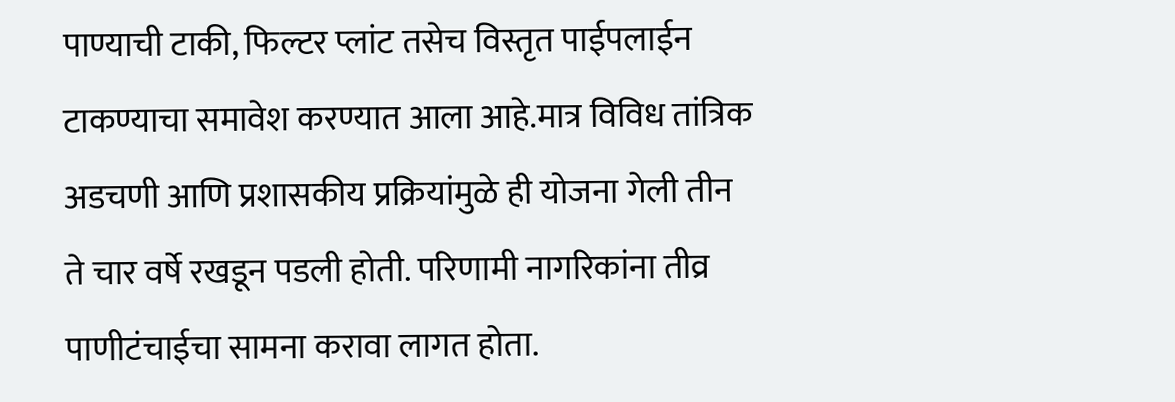पाण्याची टाकी, फिल्टर प्लांट तसेच विस्तृत पाईपलाईन टाकण्याचा समावेश करण्यात आला आहे.मात्र विविध तांत्रिक अडचणी आणि प्रशासकीय प्रक्रियांमुळे ही योजना गेली तीन ते चार वर्षे रखडून पडली होती. परिणामी नागरिकांना तीव्र पाणीटंचाईचा सामना करावा लागत होता.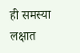ही समस्या लक्षात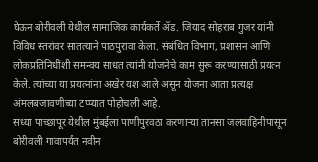घेऊन बोरीवली येथील सामाजिक कार्यकर्ते ॲड. जियाद सोहराब गुजर यांनी विविध स्तरांवर सातत्याने पाठपुरावा केला. संबंधित विभाग, प्रशासन आणि लोकप्रतिनिधींशी समन्वय साधत त्यांनी योजनेचे काम सुरू करण्यासाठी प्रयत्न केले. त्यांच्या या प्रयत्नांना अखेर यश आले असून योजना आता प्रत्यक्ष अंमलबजावणीच्या टप्प्यात पोहोचली आहे.
सध्या पाच्छापूर येथील मुंबईला पाणीपुरवठा करणाऱ्या तानसा जलवाहिनीपासून बोरीवली गावापर्यंत नवीन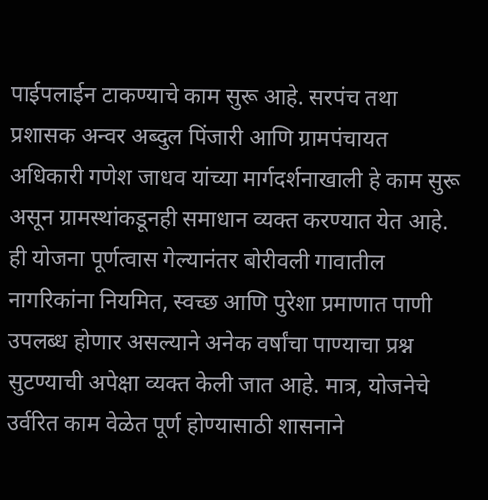पाईपलाईन टाकण्याचे काम सुरू आहे. सरपंच तथा प्रशासक अन्वर अब्दुल पिंजारी आणि ग्रामपंचायत अधिकारी गणेश जाधव यांच्या मार्गदर्शनाखाली हे काम सुरू असून ग्रामस्थांकडूनही समाधान व्यक्त करण्यात येत आहे.
ही योजना पूर्णत्वास गेल्यानंतर बोरीवली गावातील नागरिकांना नियमित, स्वच्छ आणि पुरेशा प्रमाणात पाणी उपलब्ध होणार असल्याने अनेक वर्षांचा पाण्याचा प्रश्न सुटण्याची अपेक्षा व्यक्त केली जात आहे. मात्र, योजनेचे उर्वरित काम वेळेत पूर्ण होण्यासाठी शासनाने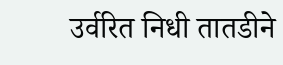उर्वरित निधी तातडीने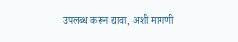उपलब्ध करून द्यावा, अशी मागणी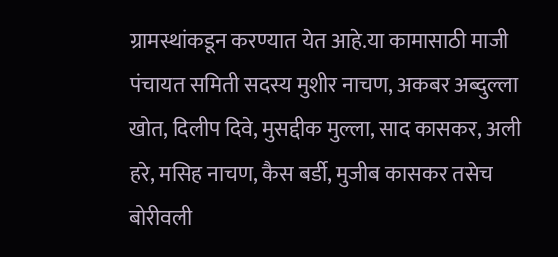ग्रामस्थांकडून करण्यात येत आहे.या कामासाठी माजी पंचायत समिती सदस्य मुशीर नाचण, अकबर अब्दुल्ला खोत, दिलीप दिवे, मुसद्दीक मुल्ला, साद कासकर, अली हरे, मसिह नाचण, कैस बर्डी, मुजीब कासकर तसेच बोरीवली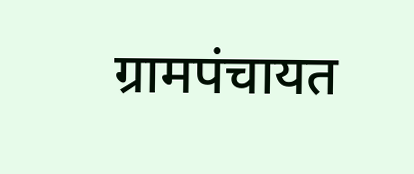ग्रामपंचायत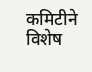कमिटीने विशेष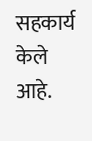सहकार्य केले आहे.